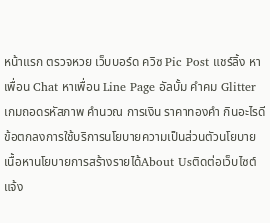หน้าแรก ตรวจหวย เว็บบอร์ด ควิซ Pic Post แชร์ลิ้ง หาเพื่อน Chat หาเพื่อน Line Page อัลบั้ม คำคม Glitter เกมถอดรหัสภาพ คำนวณ การเงิน ราคาทองคำ กินอะไรดี
ข้อตกลงการใช้บริการนโยบายความเป็นส่วนตัวนโยบายเนื้อหานโยบายการสร้างรายได้About Usติดต่อเว็บไซต์แจ้ง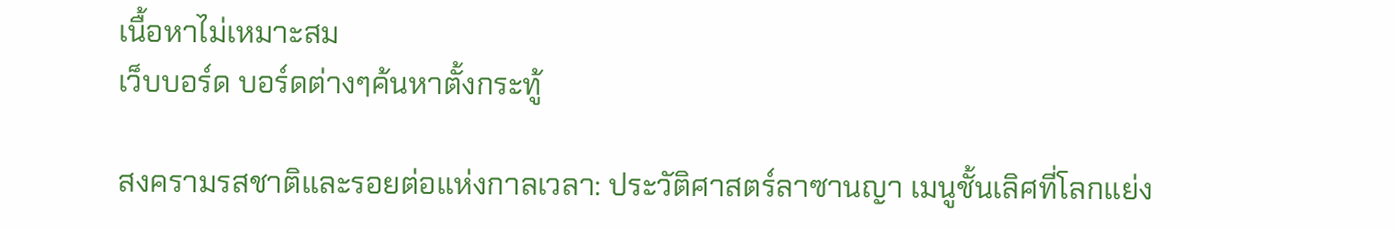เนื้อหาไม่เหมาะสม
เว็บบอร์ด บอร์ดต่างๆค้นหาตั้งกระทู้

สงครามรสชาติและรอยต่อแห่งกาลเวลา: ประวัติศาสตร์ลาซานญา เมนูชั้นเลิศที่โลกแย่ง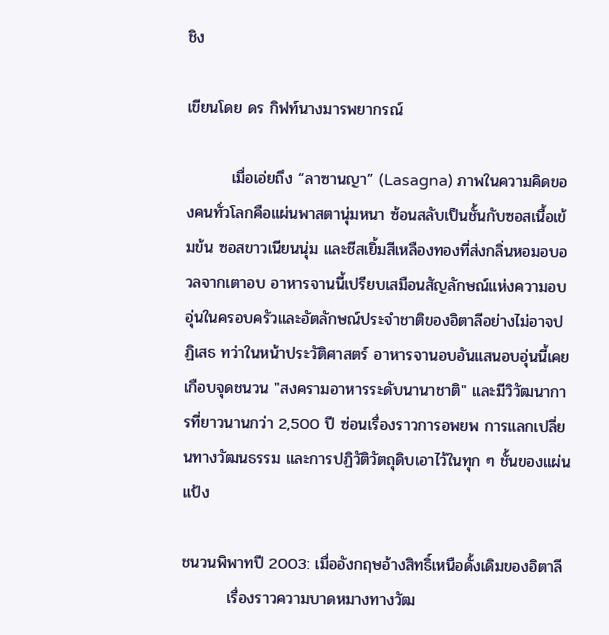ชิง

เขียนโดย ดร กิฟท์นางมารพยากรณ์

        เมื่อเอ่ยถึง “ลาซานญา” (Lasagna) ภาพในความคิดของคนทั่วโลกคือแผ่นพาสตานุ่มหนา ซ้อนสลับเป็นชั้นกับซอสเนื้อเข้มข้น ซอสขาวเนียนนุ่ม และชีสเยิ้มสีเหลืองทองที่ส่งกลิ่นหอมอบอวลจากเตาอบ อาหารจานนี้เปรียบเสมือนสัญลักษณ์แห่งความอบอุ่นในครอบครัวและอัตลักษณ์ประจำชาติของอิตาลีอย่างไม่อาจปฏิเสธ ทว่าในหน้าประวัติศาสตร์ อาหารจานอบอันแสนอบอุ่นนี้เคยเกือบจุดชนวน "สงครามอาหารระดับนานาชาติ" และมีวิวัฒนาการที่ยาวนานกว่า 2,500 ปี ซ่อนเรื่องราวการอพยพ การแลกเปลี่ยนทางวัฒนธรรม และการปฏิวัติวัตถุดิบเอาไว้ในทุก ๆ ชั้นของแผ่นแป้ง

ชนวนพิพาทปี 2003: เมื่ออังกฤษอ้างสิทธิ์เหนือดั้งเดิมของอิตาลี
        เรื่องราวความบาดหมางทางวัฒ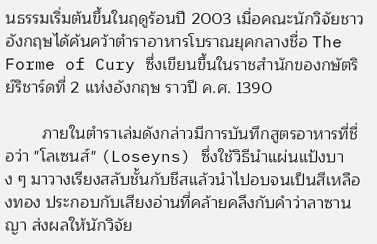นธรรมเริ่มต้นขึ้นในฤดูร้อนปี 2003 เมื่อคณะนักวิจัยชาวอังกฤษได้ค้นคว้าตำราอาหารโบราณยุคกลางชื่อ The Forme of Cury ซึ่งเขียนขึ้นในราชสำนักของกษัตริย์ริชาร์ดที่ 2 แห่งอังกฤษ ราวปี ค.ศ. 1390

        ภายในตำราเล่มดังกล่าวมีการบันทึกสูตรอาหารที่ชื่อว่า "โลเซนส์" (Loseyns) ซึ่งใช้วิธีนำแผ่นแป้งบาง ๆ มาวางเรียงสลับชั้นกับชีสแล้วนำไปอบจนเป็นสีเหลืองทอง ประกอบกับเสียงอ่านที่คล้ายคลึงกับคำว่าลาซานญา ส่งผลให้นักวิจัย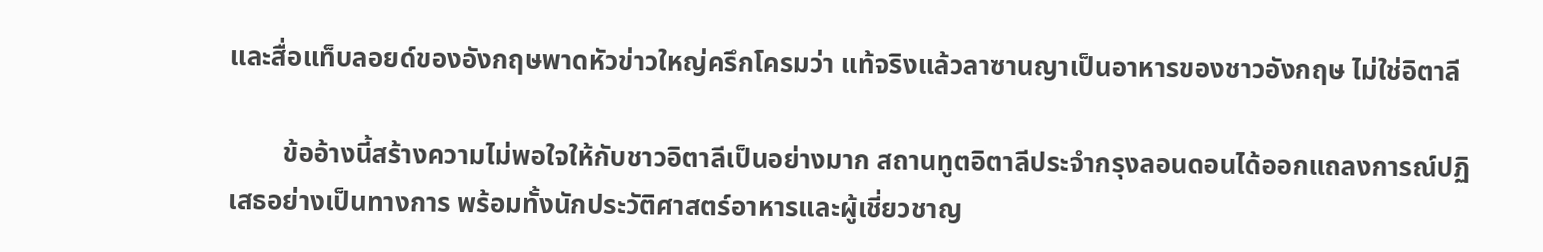และสื่อแท็บลอยด์ของอังกฤษพาดหัวข่าวใหญ่ครึกโครมว่า แท้จริงแล้วลาซานญาเป็นอาหารของชาวอังกฤษ ไม่ใช่อิตาลี

        ข้ออ้างนี้สร้างความไม่พอใจให้กับชาวอิตาลีเป็นอย่างมาก สถานทูตอิตาลีประจำกรุงลอนดอนได้ออกแถลงการณ์ปฏิเสธอย่างเป็นทางการ พร้อมทั้งนักประวัติศาสตร์อาหารและผู้เชี่ยวชาญ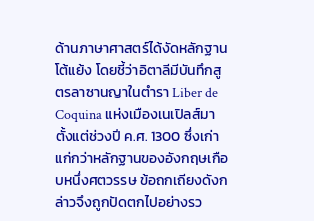ด้านภาษาศาสตร์ได้งัดหลักฐานโต้แย้ง โดยชี้ว่าอิตาลีมีบันทึกสูตรลาซานญาในตำรา Liber de Coquina แห่งเมืองเนเปิลส์มาตั้งแต่ช่วงปี ค.ศ. 1300 ซึ่งเก่าแก่กว่าหลักฐานของอังกฤษเกือบหนึ่งศตวรรษ ข้อถกเถียงดังกล่าวจึงถูกปัดตกไปอย่างรว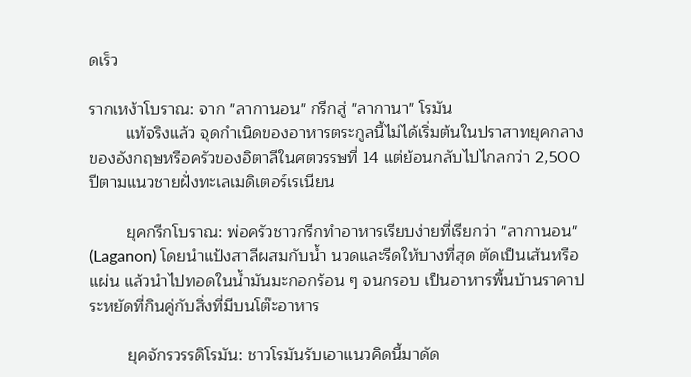ดเร็ว

รากเหง้าโบราณ: จาก "ลากานอน" กรีกสู่ "ลากานา" โรมัน
        แท้จริงแล้ว จุดกำเนิดของอาหารตระกูลนี้ไม่ได้เริ่มต้นในปราสาทยุคกลางของอังกฤษหรือครัวของอิตาลีในศตวรรษที่ 14 แต่ย้อนกลับไปไกลกว่า 2,500 ปีตามแนวชายฝั่งทะเลเมดิเตอร์เรเนียน

        ยุคกรีกโบราณ: พ่อครัวชาวกรีกทำอาหารเรียบง่ายที่เรียกว่า "ลากานอน" (Laganon) โดยนำแป้งสาลีผสมกับน้ำ นวดและรีดให้บางที่สุด ตัดเป็นเส้นหรือแผ่น แล้วนำไปทอดในน้ำมันมะกอกร้อน ๆ จนกรอบ เป็นอาหารพื้นบ้านราคาประหยัดที่กินคู่กับสิ่งที่มีบนโต๊ะอาหาร

        ยุคจักรวรรดิโรมัน: ชาวโรมันรับเอาแนวคิดนี้มาดัด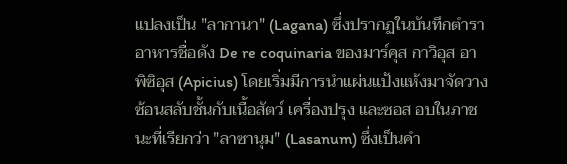แปลงเป็น "ลากานา" (Lagana) ซึ่งปรากฏในบันทึกตำราอาหารชื่อดัง De re coquinaria ของมาร์คุส กาวิอุส อาพิซิอุส (Apicius) โดยเริ่มมีการนำแผ่นแป้งแห้งมาจัดวางซ้อนสลับชั้นกับเนื้อสัตว์ เครื่องปรุง และซอส อบในภาชนะที่เรียกว่า "ลาซานุม" (Lasanum) ซึ่งเป็นคำ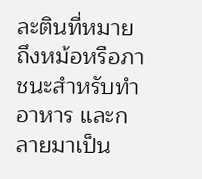ละตินที่หมายถึงหม้อหรือภาชนะสำหรับทำอาหาร และกลายมาเป็น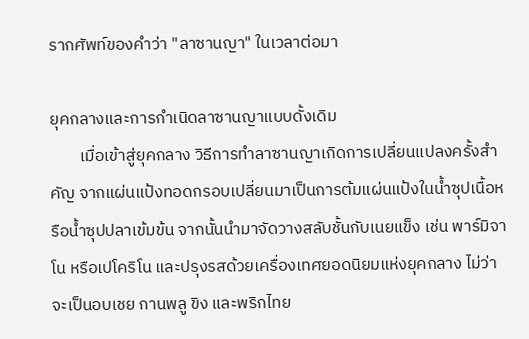รากศัพท์ของคำว่า "ลาซานญา" ในเวลาต่อมา

ยุคกลางและการกำเนิดลาซานญาแบบดั้งเดิม
        เมื่อเข้าสู่ยุคกลาง วิธีการทำลาซานญาเกิดการเปลี่ยนแปลงครั้งสำคัญ จากแผ่นแป้งทอดกรอบเปลี่ยนมาเป็นการต้มแผ่นแป้งในน้ำซุปเนื้อหรือน้ำซุปปลาเข้มข้น จากนั้นนำมาจัดวางสลับชั้นกับเนยแข็ง เช่น พาร์มิจาโน หรือเปโคริโน และปรุงรสด้วยเครื่องเทศยอดนิยมแห่งยุคกลาง ไม่ว่าจะเป็นอบเชย กานพลู ขิง และพริกไทย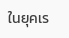ในยุคเร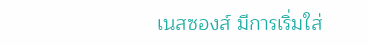เนสซองส์ มีการเริ่มใส่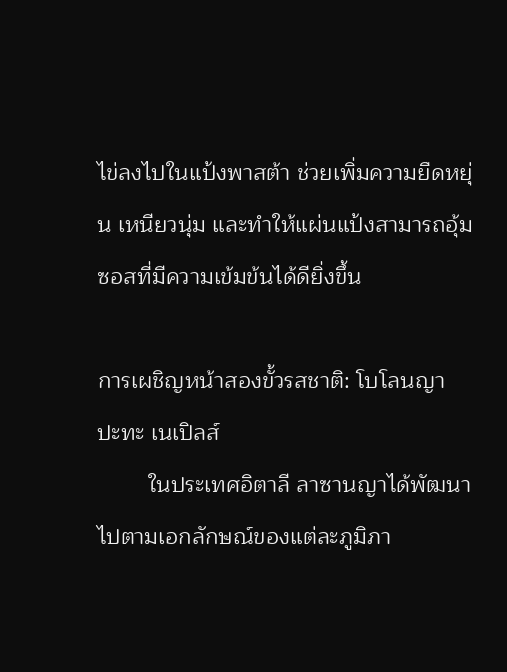ไข่ลงไปในแป้งพาสต้า ช่วยเพิ่มความยืดหยุ่น เหนียวนุ่ม และทำให้แผ่นแป้งสามารถอุ้มซอสที่มีความเข้มข้นได้ดียิ่งขึ้น

การเผชิญหน้าสองขั้วรสชาติ: โบโลนญา ปะทะ เนเปิลส์
        ในประเทศอิตาลี ลาซานญาได้พัฒนาไปตามเอกลักษณ์ของแต่ละภูมิภา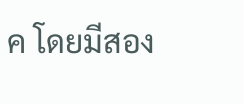ค โดยมีสอง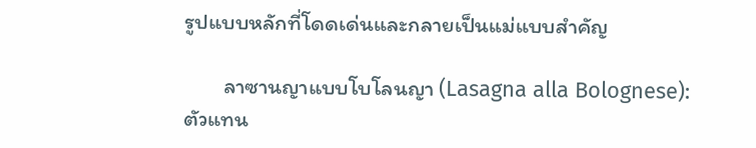รูปแบบหลักที่โดดเด่นและกลายเป็นแม่แบบสำคัญ

        ลาซานญาแบบโบโลนญา (Lasagna alla Bolognese): ตัวแทน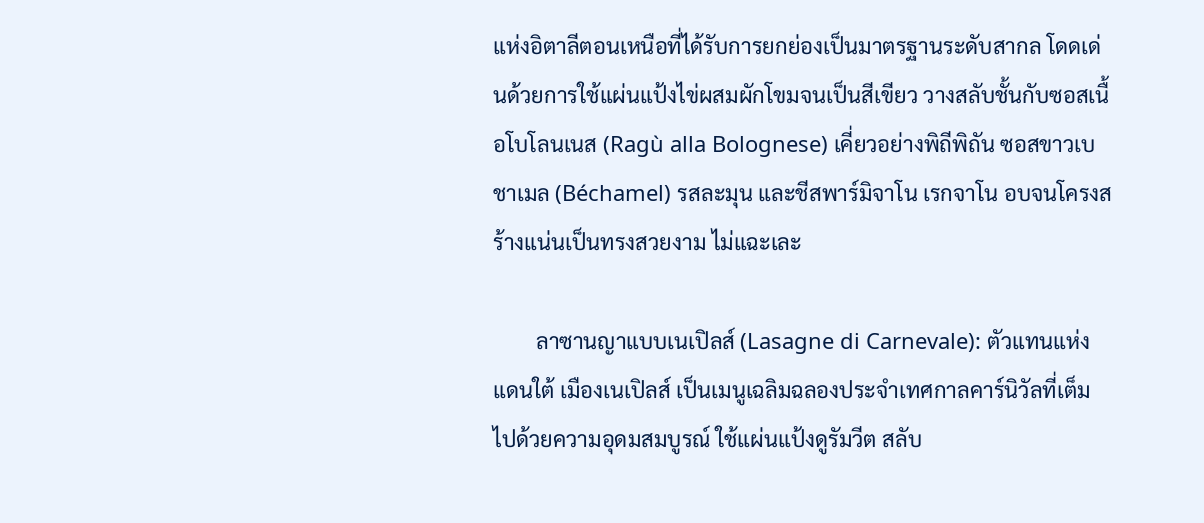แห่งอิตาลีตอนเหนือที่ได้รับการยกย่องเป็นมาตรฐานระดับสากล โดดเด่นด้วยการใช้แผ่นแป้งไข่ผสมผักโขมจนเป็นสีเขียว วางสลับชั้นกับซอสเนื้อโบโลนเนส (Ragù alla Bolognese) เคี่ยวอย่างพิถีพิถัน ซอสขาวเบชาเมล (Béchamel) รสละมุน และชีสพาร์มิจาโน เรกจาโน อบจนโครงสร้างแน่นเป็นทรงสวยงาม ไม่แฉะเละ

        ลาซานญาแบบเนเปิลส์ (Lasagne di Carnevale): ตัวแทนแห่งแดนใต้ เมืองเนเปิลส์ เป็นเมนูเฉลิมฉลองประจำเทศกาลคาร์นิวัลที่เต็มไปด้วยความอุดมสมบูรณ์ ใช้แผ่นแป้งดูรัมวีต สลับ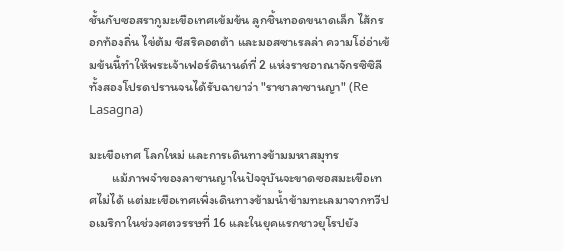ชั้นกับซอสรากูมะเขือเทศเข้มข้น ลูกชิ้นทอดขนาดเล็ก ไส้กรอกท้องถิ่น ไข่ต้ม ชีสริคอตต้า และมอสซาเรลล่า ความโอ่อ่าเข้มข้นนี้ทำให้พระเจ้าเฟอร์ดินานด์ที่ 2 แห่งราชอาณาจักรซิซิลีทั้งสองโปรดปรานจนได้รับฉายาว่า "ราชาลาซานญา" (Re Lasagna)

มะเขือเทศ โลกใหม่ และการเดินทางข้ามมหาสมุทร
        แม้ภาพจำของลาซานญาในปัจจุบันจะขาดซอสมะเขือเทศไม่ได้ แต่มะเขือเทศเพิ่งเดินทางข้ามน้ำข้ามทะเลมาจากทวีปอเมริกาในช่วงศตวรรษที่ 16 และในยุคแรกชาวยุโรปยัง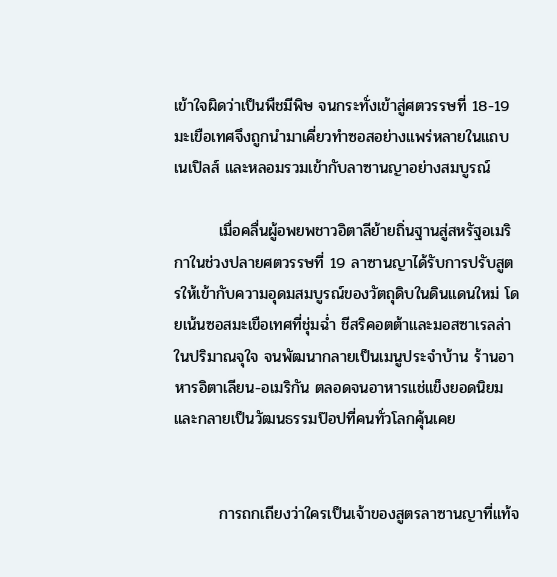เข้าใจผิดว่าเป็นพืชมีพิษ จนกระทั่งเข้าสู่ศตวรรษที่ 18-19 มะเขือเทศจึงถูกนำมาเคี่ยวทำซอสอย่างแพร่หลายในแถบเนเปิลส์ และหลอมรวมเข้ากับลาซานญาอย่างสมบูรณ์

        เมื่อคลื่นผู้อพยพชาวอิตาลีย้ายถิ่นฐานสู่สหรัฐอเมริกาในช่วงปลายศตวรรษที่ 19 ลาซานญาได้รับการปรับสูตรให้เข้ากับความอุดมสมบูรณ์ของวัตถุดิบในดินแดนใหม่ โดยเน้นซอสมะเขือเทศที่ชุ่มฉ่ำ ชีสริคอตต้าและมอสซาเรลล่าในปริมาณจุใจ จนพัฒนากลายเป็นเมนูประจำบ้าน ร้านอาหารอิตาเลียน-อเมริกัน ตลอดจนอาหารแช่แข็งยอดนิยม และกลายเป็นวัฒนธรรมป๊อปที่คนทั่วโลกคุ้นเคย


        การถกเถียงว่าใครเป็นเจ้าของสูตรลาซานญาที่แท้จ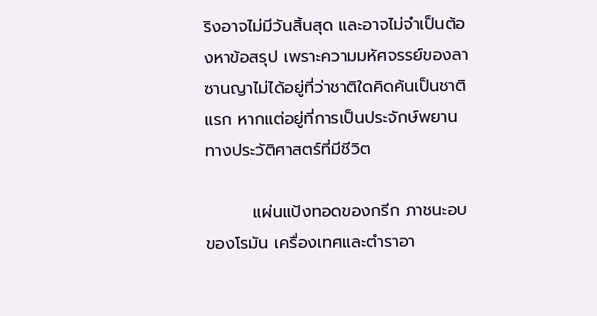ริงอาจไม่มีวันสิ้นสุด และอาจไม่จำเป็นต้องหาข้อสรุป เพราะความมหัศจรรย์ของลาซานญาไม่ได้อยู่ที่ว่าชาติใดคิดค้นเป็นชาติแรก หากแต่อยู่ที่การเป็นประจักษ์พยานทางประวัติศาสตร์ที่มีชีวิต

        แผ่นแป้งทอดของกรีก ภาชนะอบของโรมัน เครื่องเทศและตำราอา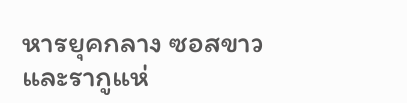หารยุคกลาง ซอสขาวและรากูแห่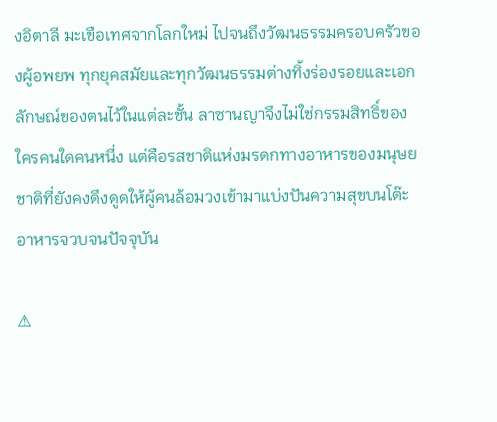งอิตาลี มะเขือเทศจากโลกใหม่ ไปจนถึงวัฒนธรรมครอบครัวของผู้อพยพ ทุกยุคสมัยและทุกวัฒนธรรมต่างทิ้งร่องรอยและเอกลักษณ์ของตนไว้ในแต่ละชั้น ลาซานญาจึงไม่ใช่กรรมสิทธิ์ของใครคนใดคนหนึ่ง แต่คือรสชาติแห่งมรดกทางอาหารของมนุษยชาติที่ยังคงดึงดูดให้ผู้คนล้อมวงเข้ามาแบ่งปันความสุขบนโต๊ะอาหารจวบจนปัจจุบัน

⚠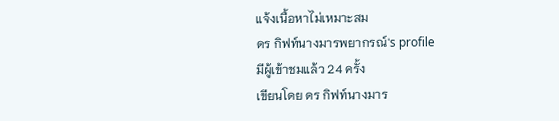แจ้งเนื้อหาไม่เหมาะสม
ดร กิฟท์นางมารพยากรณ์'s profile
มีผู้เข้าชมแล้ว 24 ครั้ง
เขียนโดย ดร กิฟท์นางมาร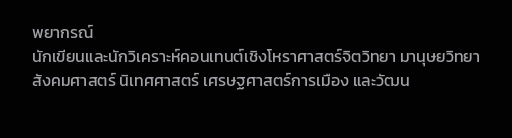พยากรณ์
นักเขียนและนักวิเคราะห์คอนเทนต์เชิงโหราศาสตร์จิตวิทยา มานุษยวิทยา สังคมศาสตร์ นิเทศศาสตร์ เศรษฐศาสตร์การเมือง และวัฒน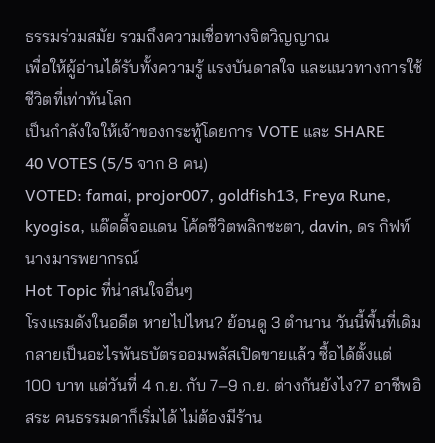ธรรมร่วมสมัย รวมถึงความเชื่อทางจิตวิญญาณ
เพื่อให้ผู้อ่านได้รับทั้งความรู้ แรงบันดาลใจ และแนวทางการใช้ชีวิตที่เท่าทันโลก
เป็นกำลังใจให้เจ้าของกระทู้โดยการ VOTE และ SHARE
40 VOTES (5/5 จาก 8 คน)
VOTED: famai, projor007, goldfish13, Freya Rune, kyogisa, แด๊ดดี้จอแดน โค้ดชีวิตพลิกชะตา, davin, ดร กิฟท์นางมารพยากรณ์
Hot Topic ที่น่าสนใจอื่นๆ
โรงแรมดังในอดีต หายไปไหน? ย้อนดู 3 ตำนาน วันนี้พื้นที่เดิมกลายเป็นอะไรพันธบัตรออมพลัสเปิดขายแล้ว ซื้อได้ตั้งแต่ 100 บาท แต่วันที่ 4 ก.ย. กับ 7–9 ก.ย. ต่างกันยังไง?7 อาชีพอิสระ คนธรรมดาก็เริ่มได้ ไม่ต้องมีร้าน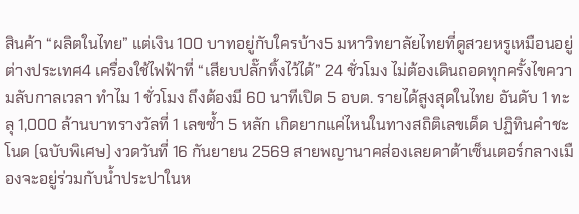สินค้า “ผลิตในไทย” แต่เงิน 100 บาทอยู่กับใครบ้าง5 มหาวิทยาลัยไทยที่ดูสวยหรูเหมือนอยู่ต่างประเทศ4 เครื่องใช้ไฟฟ้าที่ “เสียบปลั๊กทิ้งไว้ได้” 24 ชั่วโมง ไม่ต้องเดินถอดทุกครั้งไขความลับกาลเวลา ทำไม 1 ชั่วโมง ถึงต้องมี 60 นาทีเปิด 5 อบต. รายได้สูงสุดในไทย อันดับ 1 ทะลุ 1,000 ล้านบาทรางวัลที่ 1 เลขซ้ำ 5 หลัก เกิดยากแค่ไหนในทางสถิติเลขเด็ด ปฏิทินคำชะโนด (ฉบับพิเศษ) งวดวันที่ 16 กันยายน 2569 สายพญานาคส่องเลยดาต้าเซ็นเตอร์กลางเมืองจะอยู่ร่วมกับน้ำประปาในห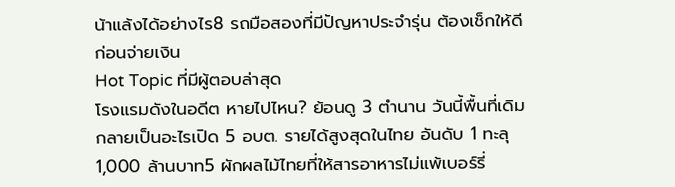น้าแล้งได้อย่างไร8 รถมือสองที่มีปัญหาประจำรุ่น ต้องเช็กให้ดีก่อนจ่ายเงิน
Hot Topic ที่มีผู้ตอบล่าสุด
โรงแรมดังในอดีต หายไปไหน? ย้อนดู 3 ตำนาน วันนี้พื้นที่เดิมกลายเป็นอะไรเปิด 5 อบต. รายได้สูงสุดในไทย อันดับ 1 ทะลุ 1,000 ล้านบาท5 ผักผลไม้ไทยที่ให้สารอาหารไม่แพ้เบอร์รี่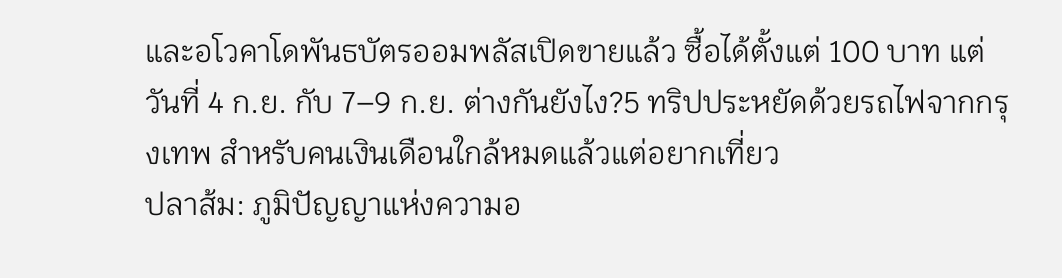และอโวคาโดพันธบัตรออมพลัสเปิดขายแล้ว ซื้อได้ตั้งแต่ 100 บาท แต่วันที่ 4 ก.ย. กับ 7–9 ก.ย. ต่างกันยังไง?5 ทริปประหยัดด้วยรถไฟจากกรุงเทพ สำหรับคนเงินเดือนใกล้หมดแล้วแต่อยากเที่ยว
ปลาส้ม: ภูมิปัญญาแห่งความอ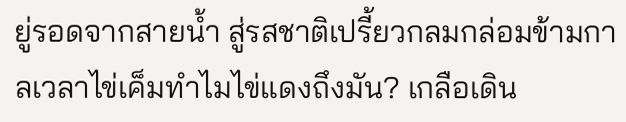ยู่รอดจากสายน้ำ สู่รสชาติเปรี้ยวกลมกล่อมข้ามกาลเวลาไข่เค็มทำไมไข่แดงถึงมัน? เกลือเดิน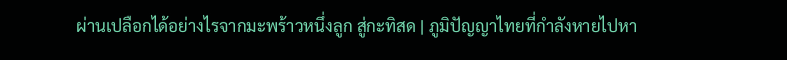ผ่านเปลือกได้อย่างไรจากมะพร้าวหนึ่งลูก สู่กะทิสด | ภูมิปัญญาไทยที่กำลังหายไปหา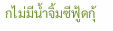กไม่มีน้ำจิ้มซีฟู้ดกุ้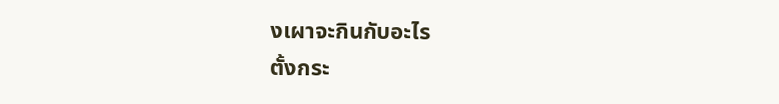งเผาจะกินกับอะไร
ตั้งกระ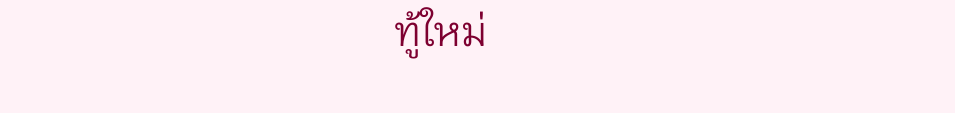ทู้ใหม่